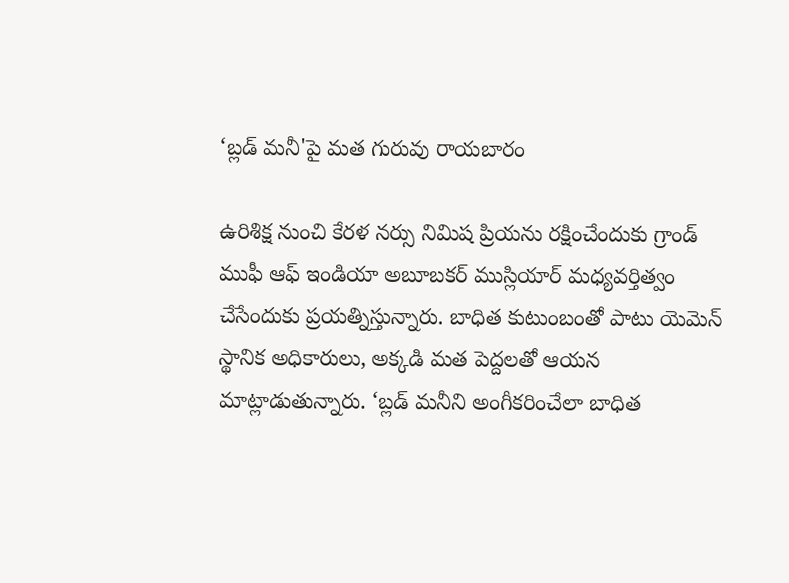‘బ్లడ్ మనీ'పై మత గురువు రాయబారం

ఉరిశిక్ష నుంచి కేరళ నర్సు నిమిష ప్రియను రక్షించేందుకు గ్రాండ్ ముఫీ ఆఫ్ ఇండియా అబూబకర్ ముస్లియార్ మధ్యవర్తిత్వం చేసేందుకు ప్రయత్నిస్తున్నారు. బాధిత కుటుంబంతో పాటు యెమెన్ స్థానిక అధికారులు, అక్కడి మత పెద్దలతో ఆయన మాట్లాడుతున్నారు. ‘బ్లడ్ మనీని అంగీకరించేలా బాధిత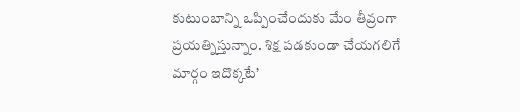కుటుంబాన్ని ఒప్పించేందుకు మేం తీవ్రంగా ప్రయత్నిస్తున్నాం. శిక్ష పడకుండా చేయగలిగే మార్గం ఇదొక్కటే’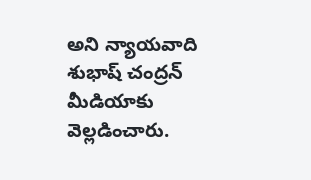అని న్యాయవాది శుభాష్ చంద్రన్ మీడియాకు వెల్లడించారు.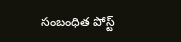సంబంధిత పోస్ట్